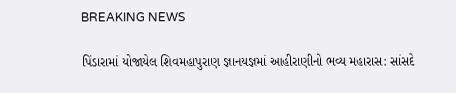BREAKING NEWS

પિંડારામાં યોજાયેલ શિવમહાપુરાણ જ્ઞાનયજ્ઞમાં આહીરાણીનો ભવ્ય મહારાસ: સાંસદે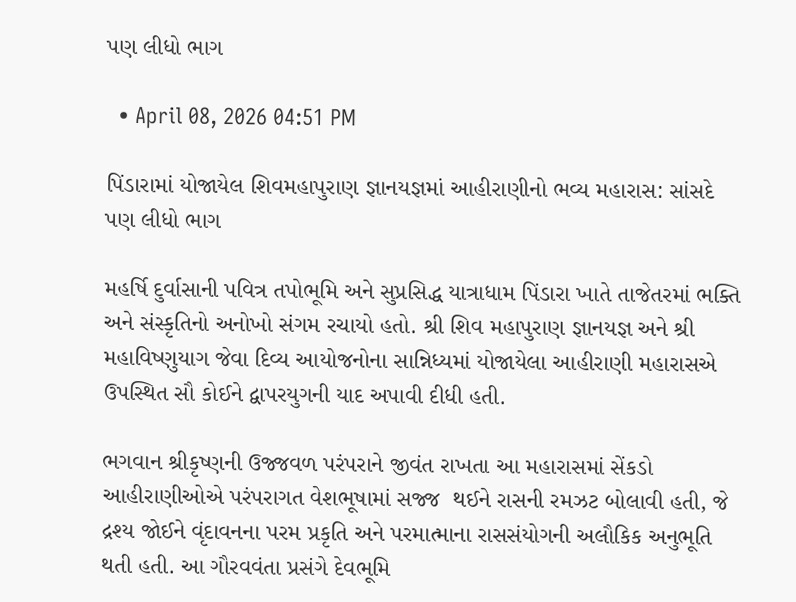પણ લીધો ભાગ

  • April 08, 2026 04:51 PM

પિંડારામાં યોજાયેલ શિવમહાપુરાણ જ્ઞાનયજ્ઞમાં આહીરાણીનો ભવ્ય મહારાસ: સાંસદે પણ લીધો ભાગ

મહર્ષિ દુર્વાસાની પવિત્ર તપોભૂમિ અને સુપ્રસિદ્ધ યાત્રાધામ પિંડારા ખાતે તાજેતરમાં ભક્તિ અને સંસ્કૃતિનો અનોખો સંગમ રચાયો હતો. શ્રી શિવ મહાપુરાણ જ્ઞાનયજ્ઞ અને શ્રી મહાવિષ્ણુયાગ જેવા દિવ્ય આયોજનોના સાન્નિધ્યમાં યોજાયેલા આહીરાણી મહારાસએ ઉપસ્થિત સૌ કોઈને દ્વાપરયુગની યાદ અપાવી દીધી હતી.

ભગવાન શ્રીકૃષ્ણની ઉજ્જવળ પરંપરાને જીવંત રાખતા આ મહારાસમાં સેંકડો આહીરાણીઓએ પરંપરાગત વેશભૂષામાં સજ્જ  થઈને રાસની રમઝટ બોલાવી હતી, જે દ્રશ્ય જોઈને વૃંદાવનના પરમ પ્રકૃતિ અને પરમાત્માના રાસસંયોગની અલૌકિક અનુભૂતિ થતી હતી. આ ગૌરવવંતા પ્રસંગે દેવભૂમિ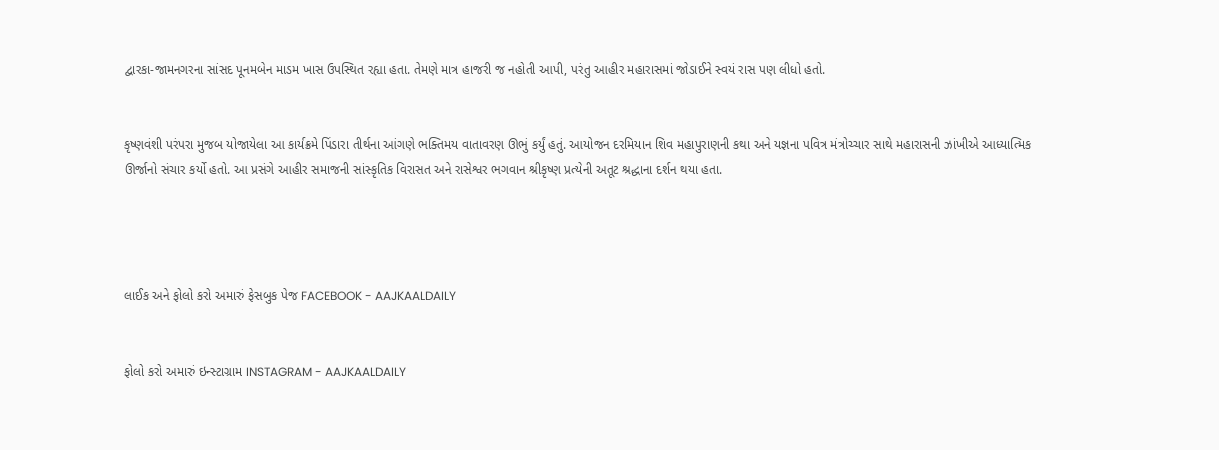દ્વારકા-જામનગરના સાંસદ પૂનમબેન માડમ ખાસ ઉપસ્થિત રહ્યા હતા. તેમણે માત્ર હાજરી જ નહોતી આપી, પરંતુ આહીર મહારાસમાં જોડાઈને સ્વયં રાસ પણ લીધો હતો.


કૃષ્ણવંશી પરંપરા મુજબ યોજાયેલા આ કાર્યક્રમે પિંડારા તીર્થના આંગણે ભક્તિમય વાતાવરણ ઊભું કર્યું હતું. આયોજન દરમિયાન શિવ મહાપુરાણની કથા અને યજ્ઞના પવિત્ર મંત્રોચ્ચાર સાથે મહારાસની ઝાંખીએ આધ્યાત્મિક ઊર્જાનો સંચાર કર્યો હતો. આ પ્રસંગે આહીર સમાજની સાંસ્કૃતિક વિરાસત અને રાસેશ્વર ભગવાન શ્રીકૃષ્ણ પ્રત્યેની અતૂટ શ્રદ્ધાના દર્શન થયા હતા.




લાઈક અને ફોલો કરો અમારું ફેસબુક પેજ FACEBOOK - AAJKAALDAILY


ફોલો કરો અમારું ઇન્સ્ટાગ્રામ INSTAGRAM - AAJKAALDAILY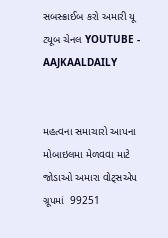સબસ્ક્રાઈબ કરો અમારી યૂ ટ્યૂબ ચેનલ YOUTUBE - AAJKAALDAILY


મહત્વના સમાચારો આપના મોબાઇલમા મેળવવા માટે જોડાઓ અમારા વોટ્સએપ ગ્રૂપમાં  99251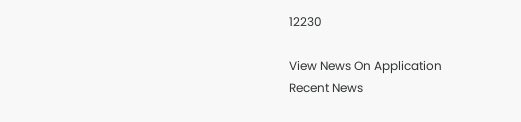12230

View News On Application
Recent News